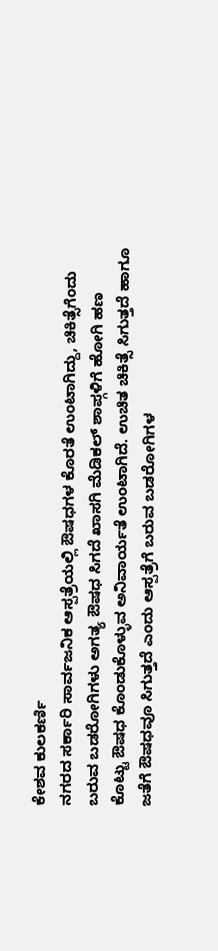ಕೇಶವ ಕುಲಕರ್ಣಿ
ನಗರದ ಸರ್ಕಾರಿ ಸಾರ್ವಜನಿಕ ಆಸ್ಪತ್ರೆಯಲ್ಲಿ ಔಷಧಗಳ ಕೊರತೆ ಉಂಟಾಗಿದ್ದು, ಚಿಕಿತ್ಸೆಗೆಂದು ಬರುವ ಬಡರೋಗಿಗಳು ಅಗತ್ಯ ಔಷಧ ಸಿಗದೆ ಖಾಸಗಿ ಮೆಡಿಕಲ್ ಶಾಪ್ಗಳಿಗೆ ಹೋಗಿ ಹಣ ಕೊಟ್ಟು ಔಷಧ ಕೊಂಡುಕೊಳ್ಳುವ ಅನಿವಾರ್ಯತೆ ಉಂಟಾಗಿದೆ. ಉಚಿತ ಚಿಕಿತ್ಸೆ ಸಿಗುತ್ತದೆ ಹಾಗೂ ಜತೆಗೆ ಔಷಧವೂ ಸಿಗುತ್ತದೆ ಎಂದು ಆಸ್ಪತ್ರೆಗೆ ಬರುವ ಬಡರೋಗಿಗಳ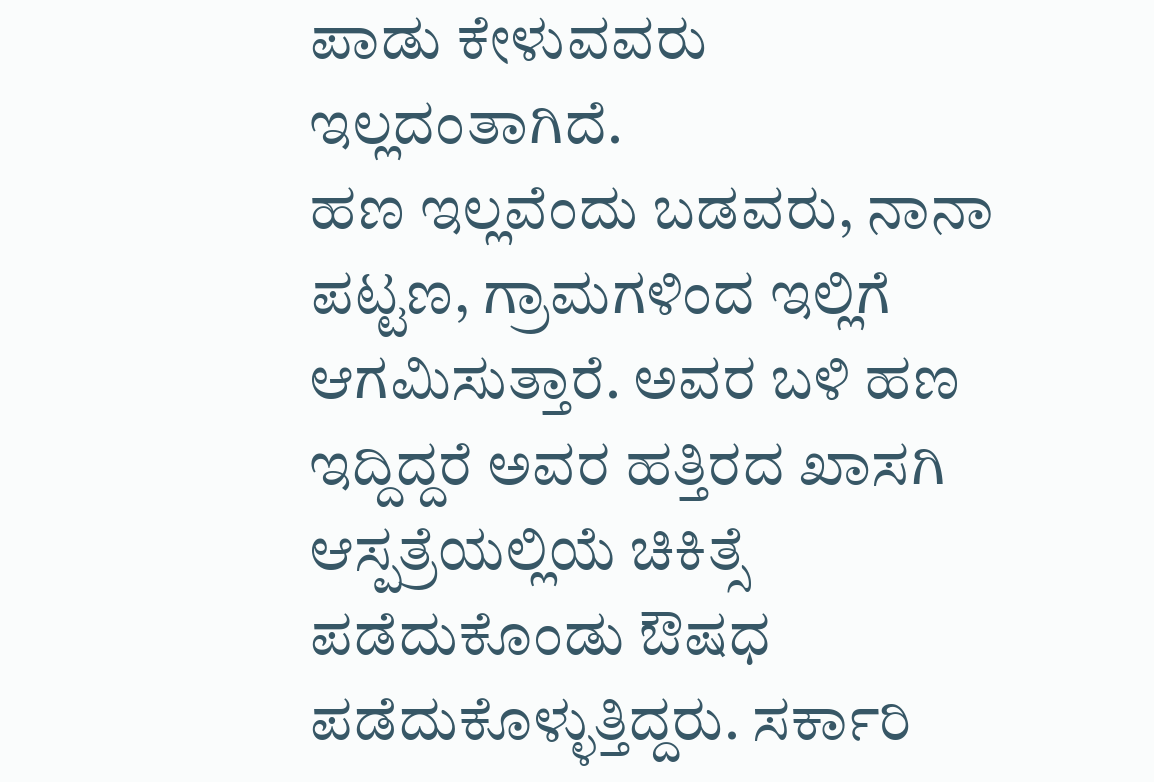ಪಾಡು ಕೇಳುವವರು ಇಲ್ಲದಂತಾಗಿದೆ.
ಹಣ ಇಲ್ಲವೆಂದು ಬಡವರು, ನಾನಾ ಪಟ್ಟಣ, ಗ್ರಾಮಗಳಿಂದ ಇಲ್ಲಿಗೆ ಆಗಮಿಸುತ್ತಾರೆ. ಅವರ ಬಳಿ ಹಣ ಇದ್ದಿದ್ದರೆ ಅವರ ಹತ್ತಿರದ ಖಾಸಗಿ ಆಸ್ಪತ್ರೆಯಲ್ಲಿಯೆ ಚಿಕಿತ್ಸೆ ಪಡೆದುಕೊಂಡು ಔಷಧ ಪಡೆದುಕೊಳ್ಳುತ್ತಿದ್ದರು. ಸರ್ಕಾರಿ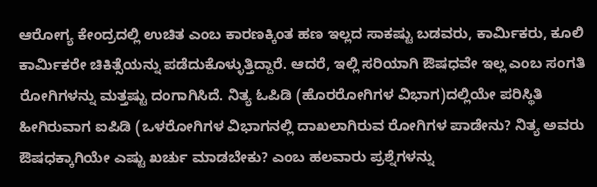ಆರೋಗ್ಯ ಕೇಂದ್ರದಲ್ಲಿ ಉಚಿತ ಎಂಬ ಕಾರಣಕ್ಕಿಂತ ಹಣ ಇಲ್ಲದ ಸಾಕಷ್ಟು ಬಡವರು, ಕಾರ್ಮಿಕರು, ಕೂಲಿ ಕಾರ್ಮಿಕರೇ ಚಿಕಿತ್ಸೆಯನ್ನು ಪಡೆದುಕೊಳ್ಳುತ್ತಿದ್ದಾರೆ. ಆದರೆ, ಇಲ್ಲಿ ಸರಿಯಾಗಿ ಔಷಧವೇ ಇಲ್ಲ ಎಂಬ ಸಂಗತಿ ರೋಗಿಗಳನ್ನು ಮತ್ತಷ್ಟು ದಂಗಾಗಿಸಿದೆ. ನಿತ್ಯ ಓಪಿಡಿ (ಹೊರರೋಗಿಗಳ ವಿಭಾಗ)ದಲ್ಲಿಯೇ ಪರಿಸ್ಥಿತಿ ಹೀಗಿರುವಾಗ ಐಪಿಡಿ (ಒಳರೋಗಿಗಳ ವಿಭಾಗನಲ್ಲಿ ದಾಖಲಾಗಿರುವ ರೋಗಿಗಳ ಪಾಡೇನು? ನಿತ್ಯ ಅವರು ಔಷಧಕ್ಕಾಗಿಯೇ ಎಷ್ಟು ಖರ್ಚು ಮಾಡಬೇಕು? ಎಂಬ ಹಲವಾರು ಪ್ರಶ್ನೆಗಳನ್ನು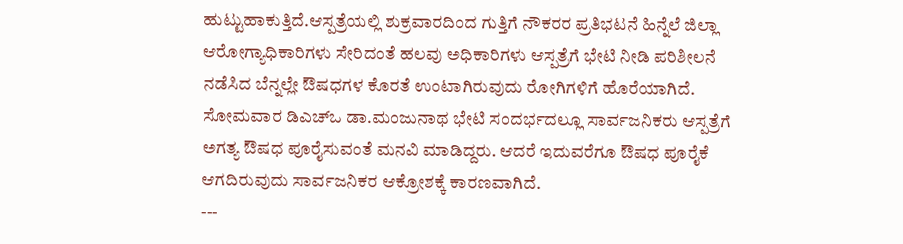ಹುಟ್ಟುಹಾಕುತ್ತಿದೆ.ಆಸ್ಪತ್ರೆಯಲ್ಲಿ ಶುಕ್ರವಾರದಿಂದ ಗುತ್ತಿಗೆ ನೌಕರರ ಪ್ರತಿಭಟನೆ ಹಿನ್ನೆಲೆ ಜಿಲ್ಲಾ ಆರೋಗ್ಯಾಧಿಕಾರಿಗಳು ಸೇರಿದಂತೆ ಹಲವು ಅಧಿಕಾರಿಗಳು ಆಸ್ಪತ್ರೆಗೆ ಭೇಟಿ ನೀಡಿ ಪರಿಶೀಲನೆ ನಡೆಸಿದ ಬೆನ್ನಲ್ಲೇ ಔಷಧಗಳ ಕೊರತೆ ಉಂಟಾಗಿರುವುದು ರೋಗಿಗಳಿಗೆ ಹೊರೆಯಾಗಿದೆ. ಸೋಮವಾರ ಡಿಎಚ್ಒ ಡಾ.ಮಂಜುನಾಥ ಭೇಟಿ ಸಂದರ್ಭದಲ್ಲೂ ಸಾರ್ವಜನಿಕರು ಆಸ್ಪತ್ರೆಗೆ ಅಗತ್ಯ ಔಷಧ ಪೂರೈಸುವಂತೆ ಮನವಿ ಮಾಡಿದ್ದರು. ಆದರೆ ಇದುವರೆಗೂ ಔಷಧ ಪೂರೈಕೆ ಆಗದಿರುವುದು ಸಾರ್ವಜನಿಕರ ಆಕ್ರೋಶಕ್ಕೆ ಕಾರಣವಾಗಿದೆ.
---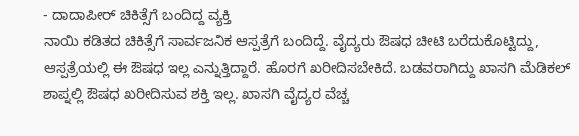- ದಾದಾಪೀರ್ ಚಿಕಿತ್ಸೆಗೆ ಬಂದಿದ್ದ ವ್ಯಕ್ತಿ
ನಾಯಿ ಕಡಿತದ ಚಿಕಿತ್ಸೆಗೆ ಸಾರ್ವಜನಿಕ ಆಸ್ಪತ್ರೆಗೆ ಬಂದಿದ್ದೆ. ವೈದ್ಯರು ಔಷಧ ಚೀಟಿ ಬರೆದುಕೊಟ್ಟಿದ್ದು, ಆಸ್ಪತ್ರೆಯಲ್ಲಿ ಈ ಔಷಧ ಇಲ್ಲ ಎನ್ನುತ್ತಿದ್ದಾರೆ. ಹೊರಗೆ ಖರೀದಿಸಬೇಕಿದೆ. ಬಡವರಾಗಿದ್ದು ಖಾಸಗಿ ಮೆಡಿಕಲ್ ಶಾಪ್ನಲ್ಲಿ ಔಷಧ ಖರೀದಿಸುವ ಶಕ್ತಿ ಇಲ್ಲ. ಖಾಸಗಿ ವೈದ್ಯರ ವೆಚ್ಚ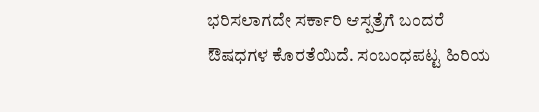ಭರಿಸಲಾಗದೇ ಸರ್ಕಾರಿ ಆಸ್ಪತ್ರೆಗೆ ಬಂದರೆ ಔಷಧಗಳ ಕೊರತೆಯಿದೆ. ಸಂಬಂಧಪಟ್ಟ ಹಿರಿಯ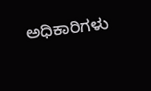ಅಧಿಕಾರಿಗಳು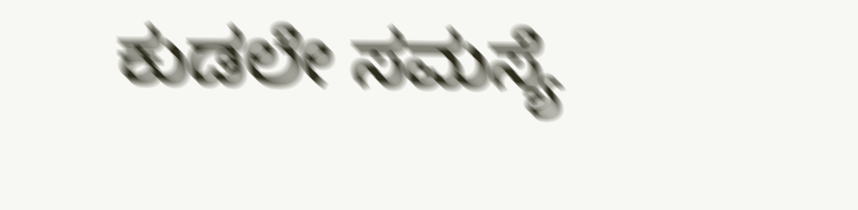ಕುಡಲೇ ಸಮಸ್ಯೆ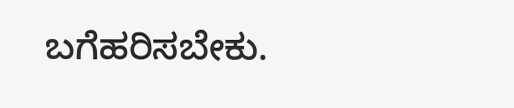ಬಗೆಹರಿಸಬೇಕು.